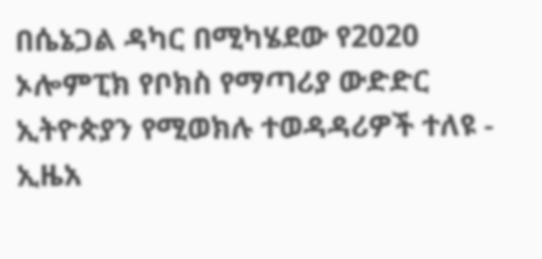በሴኔጋል ዳካር በሚካሄደው የ2020 ኦሎምፒክ የቦክስ የማጣሪያ ውድድር ኢትዮጵያን የሚወክሉ ተወዳዳሪዎች ተለዩ - ኢዜአ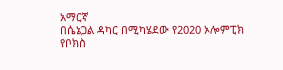አማርኛ
በሴኔጋል ዳካር በሚካሄደው የ2020 ኦሎምፒክ የቦክስ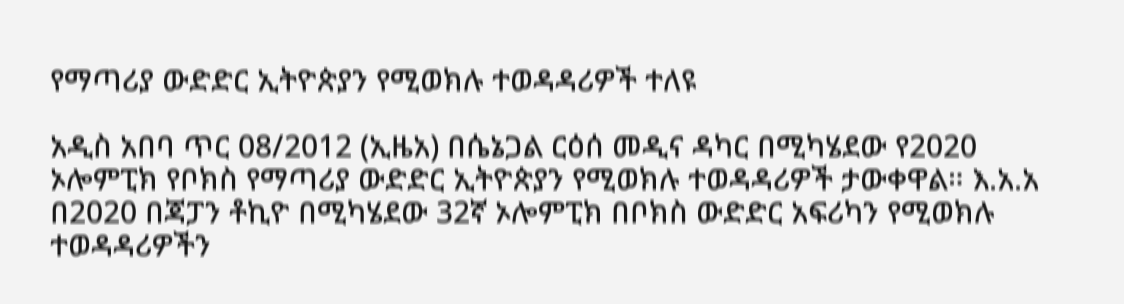የማጣሪያ ውድድር ኢትዮጵያን የሚወክሉ ተወዳዳሪዎች ተለዩ

አዲስ አበባ ጥር 08/2012 (ኢዜአ) በሴኔጋል ርዕሰ መዲና ዳካር በሚካሄደው የ2020 ኦሎምፒክ የቦክስ የማጣሪያ ውድድር ኢትዮጵያን የሚወክሉ ተወዳዳሪዎች ታውቀዋል። እ.አ.አ በ2020 በጃፓን ቶኪዮ በሚካሄደው 32ኛ ኦሎምፒክ በቦክስ ውድድር አፍሪካን የሚወክሉ ተወዳዳሪዎችን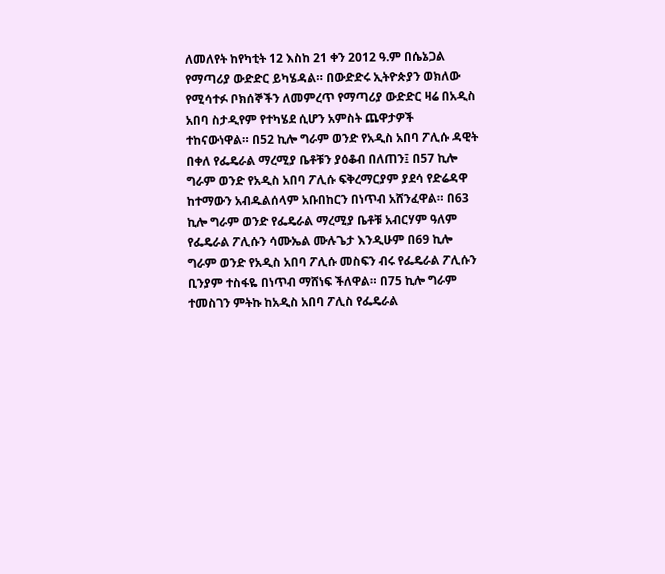ለመለየት ከየካቲት 12 እስከ 21 ቀን 2012 ዓ.ም በሴኔጋል የማጣሪያ ውድድር ይካሄዳል። በውድድሩ ኢትዮጵያን ወክለው የሚሳተፉ ቦክሰኞችን ለመምረጥ የማጣሪያ ውድድር ዛሬ በአዲስ አበባ ስታዲየም የተካሄደ ሲሆን አምስት ጨዋታዎች ተከናውነዋል። በ52 ኪሎ ግራም ወንድ የአዲስ አበባ ፖሊሱ ዳዊት በቀለ የፌዴራል ማረሚያ ቤቶቹን ያዕቆብ በለጠን፤ በ57 ኪሎ ግራም ወንድ የአዲስ አበባ ፖሊሱ ፍቅረማርያም ያደሳ የድሬዳዋ ከተማውን አብዱልሰላም አቡበከርን በነጥብ አሸንፈዋል። በ63 ኪሎ ግራም ወንድ የፌዴራል ማረሚያ ቤቶቹ አብርሃም ዓለም የፌዴራል ፖሊሱን ሳሙኤል ሙሉጌታ እንዲሁም በ69 ኪሎ ግራም ወንድ የአዲስ አበባ ፖሊሱ መስፍን ብሩ የፌዴራል ፖሊሱን ቢንያም ተስፋዬ በነጥብ ማሸነፍ ችለዋል። በ75 ኪሎ ግራም ተመስገን ምትኩ ከአዲስ አበባ ፖሊስ የፌዴራል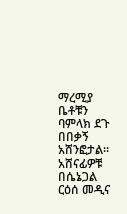ማረሚያ ቤቶቹን ባምላክ ደጉ በበቃኝ አሸንፎታል። አሸናፊዎቹ በሴኔጋል ርዕሰ መዲና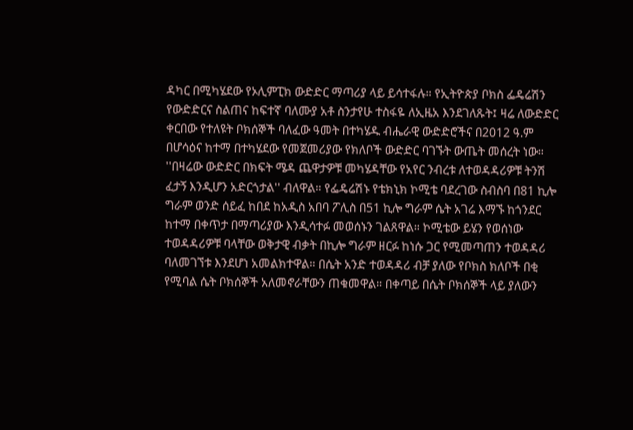ዳካር በሚካሄደው የኦሊምፒክ ውድድር ማጣሪያ ላይ ይሳተፋሉ። የኢትዮጵያ ቦክስ ፌዴሬሽን የውድድርና ስልጠና ከፍተኛ ባለሙያ አቶ ስንታየሁ ተስፋዬ ለኢዜአ እንደገለጹት፤ ዛሬ ለውድድር ቀርበው የተለዩት ቦክሰኞች ባለፈው ዓመት በተካሄዱ ብሔራዊ ውድድሮችና በ2012 ዓ.ም በሆሳዕና ከተማ በተካሄደው የመጀመሪያው የክለቦች ውድድር ባገኙት ውጤት መሰረት ነው። ''በዛሬው ውድድር በክፍት ሜዳ ጨዋታዎቹ መካሄዳቸው የአየር ንብረቱ ለተወዳዳሪዎቹ ትንሽ ፈታኝ እንዲሆን አድርጎታል'' ብለዋል። የፌዴሬሽኑ የቴክኒክ ኮሚቴ ባደረገው ስብስባ በ81 ኪሎ ግራም ወንድ ሰይፈ ከበደ ከአዲስ አበባ ፖሊስ በ51 ኪሎ ግራም ሴት አገሬ እማኙ ከጎንደር ከተማ በቀጥታ በማጣሪያው እንዲሳተፉ መወሰኑን ገልጸዋል። ኮሚቴው ይሄን የወሰነው ተወዳዳሪዎቹ ባላቸው ወቅታዊ ብቃት በኪሎ ግራም ዘርፉ ከነሱ ጋር የሚመጣጠን ተወዳዳሪ ባለመገኘቱ እንደሆነ አመልክተዋል። በሴት አንድ ተወዳዳሪ ብቻ ያለው የቦክስ ክለቦች በቂ የሚባል ሴት ቦክሰኞች አለመኖራቸውን ጠቁመዋል። በቀጣይ በሴት ቦክሰኞች ላይ ያለውን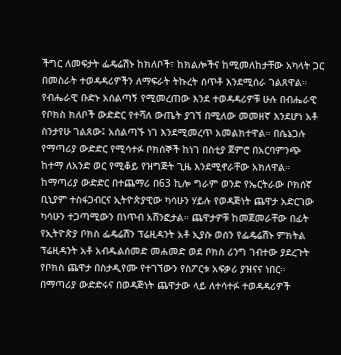ችግር ለመፍታት ፌዴሬሽኑ ከክለቦች፣ ከክልሎችና ከሚመለከታቸው አካላት ጋር በመስራት ተወዳዳሪዎችን ለማፍራት ትኩረት ሰጥቶ እንደሚሰራ ገልጸዋል። የብሔራዊ ቡድኑ አሰልጣኝ የሚመረጠው እንደ ተወዳዳሪዎቹ ሁሉ በብሔራዊ የቦክስ ክለቦች ውድድር የተሻለ ውጤት ያገኘ በሚለው መመዘኛ እንደሆነ አቶ ስንታየሁ ገልጸው፤ አሰልጣኙ ነገ እንደሚመረጥ አመልክተዋል። በሴኔጋሉ የማጣሪያ ውድድር የሚሳተፉ ቦክሰኞች ከነገ በስቲያ ጀምሮ በአርባምንጭ ከተማ ለአንድ ወር የሚቆይ የዝግጅት ጊዜ እንደሚኖራቸው አክለዋል። ከማጣሪያ ውድድር በተጨማሪ በ63 ኪሎ ግራም ወንድ የኤርትራው ቦክሰኛ ቢኒያም ተስፋጋብርና ኢትዮጵያዊው ካሳሁን ሃይሉ የወዳጅነት ጨዋታ አድርገው ካሳሁን ተጋጣሚውን በነጥብ አሸንፎታል። ጨዋታዎቹ ከመጀመራቸው በፊት የኢትዮጵያ ቦክስ ፌዴሬሽን ፕሬዚዳንት አቶ ኢያሱ ወሰን የፌዴሬሽኑ ምክትል ፕሬዚዳንት አቶ አብዱልሰመድ መሐመድ ወደ ቦክስ ሪንግ ገብተው ያደረጉት የቦክስ ጨዋታ በስታዲየሙ የተገኘውን የስፖርቱ አፍቃሪ ያዝናና ነበር። በማጣሪያ ውድድሩና በወዳጅነት ጨዋታው ላይ ለተሳተፉ ተወዳዳሪዎች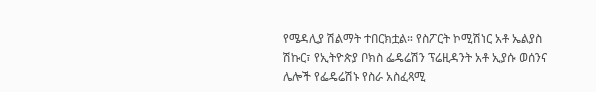የሜዳሊያ ሽልማት ተበርክቷል። የስፖርት ኮሚሽነር አቶ ኤልያስ ሽኩር፣ የኢትዮጵያ ቦክስ ፌዴሬሽን ፕሬዚዳንት አቶ ኢያሱ ወሰንና ሌሎች የፌዴሬሽኑ የስራ አስፈጻሚ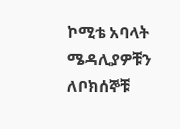ኮሚቴ አባላት ሜዳሊያዎቹን ለቦክሰኞቹ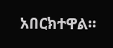አበርክተዋል።